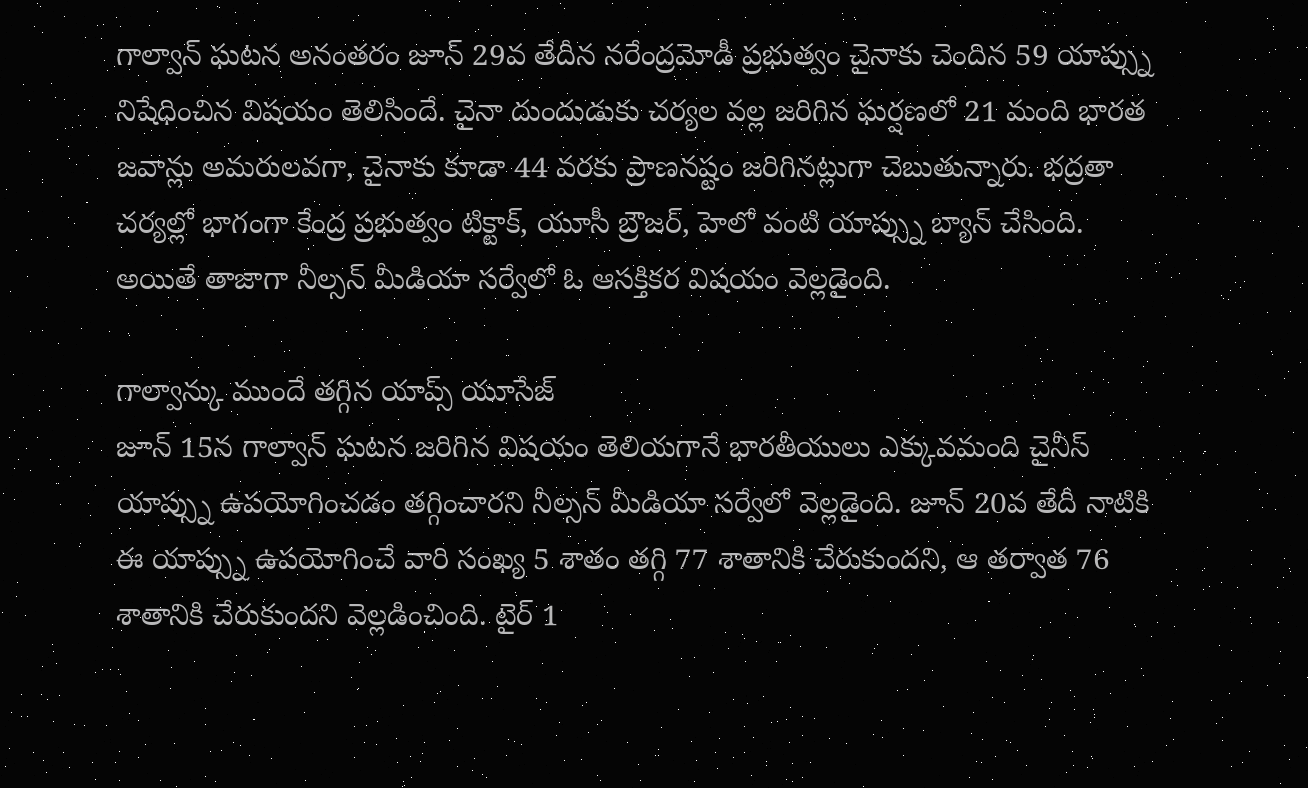గాల్వాన్ ఘటన అనంతరం జూన్ 29వ తేదీన నరేంద్రమోడీ ప్రభుత్వం చైనాకు చెందిన 59 యాప్స్ను నిషేధించిన విషయం తెలిసిందే. చైనా దుందుడుకు చర్యల వల్ల జరిగిన ఘర్షణలో 21 మంది భారత జవాన్లు అమరులవగా, చైనాకు కూడా 44 వరకు ప్రాణనష్టం జరిగినట్లుగా చెబుతున్నారు. భద్రతా చర్యల్లో భాగంగా కేంద్ర ప్రభుత్వం టిక్టాక్, యూసీ బ్రౌజర్, హెలో వంటి యాప్స్ను బ్యాన్ చేసింది. అయితే తాజాగా నీల్సన్ మీడియా సర్వేలో ఓ ఆసక్తికర విషయం వెల్లడైంది.

గాల్వాన్కు ముందే తగ్గిన యాప్స్ యూసేజ్
జూన్ 15న గాల్వాన్ ఘటన జరిగిన విషయం తెలియగానే భారతీయులు ఎక్కువమంది చైనీస్ యాప్స్ను ఉపయోగించడం తగ్గించారని నీల్సన్ మీడియా సర్వేలో వెల్లడైంది. జూన్ 20వ తేదీ నాటికి ఈ యాప్స్ను ఉపయోగించే వారి సంఖ్య 5 శాతం తగ్గి 77 శాతానికి చేరుకుందని, ఆ తర్వాత 76 శాతానికి చేరుకుందని వెల్లడించింది. టైర్ 1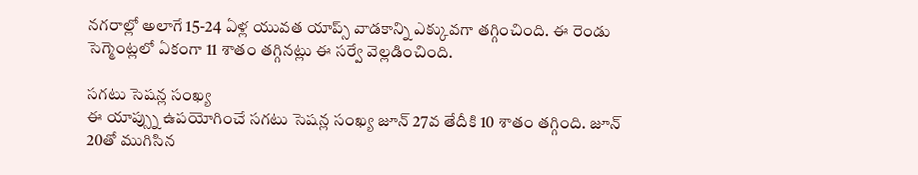నగరాల్లో అలాగే 15-24 ఏళ్ల యువత యాప్స్ వాడకాన్ని ఎక్కువగా తగ్గించింది. ఈ రెండు సెగ్మెంట్లలో ఏకంగా 11 శాతం తగ్గినట్లు ఈ సర్వే వెల్లడించింది.

సగటు సెషన్ల సంఖ్య
ఈ యాప్స్ను ఉపయోగించే సగటు సెషన్ల సంఖ్య జూన్ 27వ తేదీకి 10 శాతం తగ్గింది. జూన్ 20తో ముగిసిన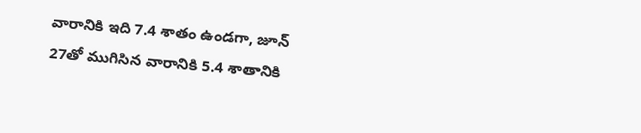వారానికి ఇది 7.4 శాతం ఉండగా, జూన్ 27తో ముగిసిన వారానికి 5.4 శాతానికి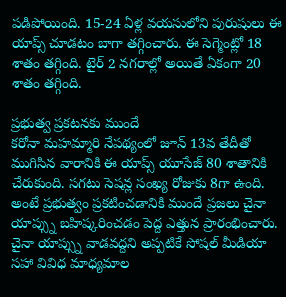పడిపోయింది. 15-24 ఏళ్ల వయసులోని పురుషులు ఈ యాప్స్ చూడటం బాగా తగ్గించారు. ఈ సెగ్మెంట్లో 18 శాతం తగ్గింది. టైర్ 2 నగరాల్లో అయితే ఏకంగా 20 శాతం తగ్గింది.

ప్రభుత్వ ప్రకటనకు ముందే
కరోనా మహమ్మారి నేపథ్యంలో జూన్ 13వ తేదీతో ముగిసిన వారానికి ఈ యాప్స్ యూసేజ్ 80 శాతానికి చేరుకుంది. సగటు సెషన్ల సంఖ్య రోజుకు 8గా ఉంది. అంటే ప్రభుత్వం ప్రకటించడానికి ముందే ప్రజలు చైనా యాప్స్ను బహిష్కరించడం పెద్ద ఎత్తున ప్రారంభించారు. చైనా యాప్స్ను వాడవద్దని అప్పటికే సోషల్ మీడియా సహా వివిధ మాధ్యమాల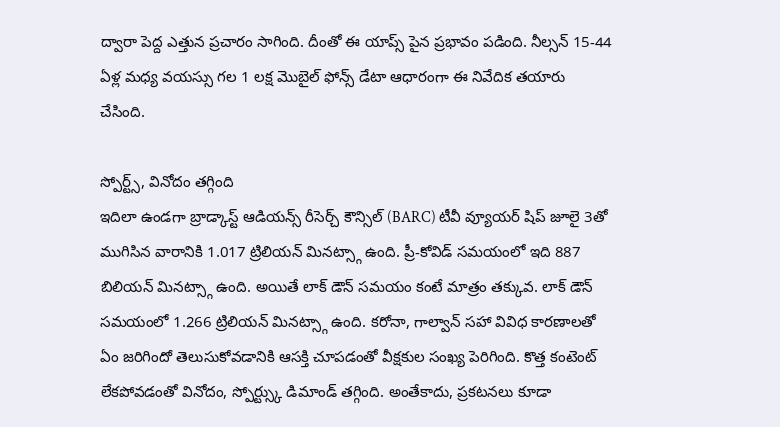ద్వారా పెద్ద ఎత్తున ప్రచారం సాగింది. దీంతో ఈ యాప్స్ పైన ప్రభావం పడింది. నీల్సన్ 15-44 ఏళ్ల మధ్య వయస్సు గల 1 లక్ష మొబైల్ ఫోన్స్ డేటా ఆధారంగా ఈ నివేదిక తయారు చేసింది.

స్పోర్ట్స్, వినోదం తగ్గింది
ఇదిలా ఉండగా బ్రాడ్కాస్ట్ ఆడియన్స్ రీసెర్చ్ కౌన్సిల్ (BARC) టీవీ వ్యూయర్ షిప్ జూలై 3తో ముగిసిన వారానికి 1.017 ట్రిలియన్ మినట్స్గా ఉంది. ప్రీ-కోవిడ్ సమయంలో ఇది 887 బిలియన్ మినట్స్గా ఉంది. అయితే లాక్ డౌన్ సమయం కంటే మాత్రం తక్కువ. లాక్ డౌన్ సమయంలో 1.266 ట్రిలియన్ మినట్స్గా ఉంది. కరోనా, గాల్వాన్ సహా వివిధ కారణాలతో ఏం జరిగిందో తెలుసుకోవడానికి ఆసక్తి చూపడంతో వీక్షకుల సంఖ్య పెరిగింది. కొత్త కంటెంట్ లేకపోవడంతో వినోదం, స్పోర్ట్స్కు డిమాండ్ తగ్గింది. అంతేకాదు, ప్రకటనలు కూడా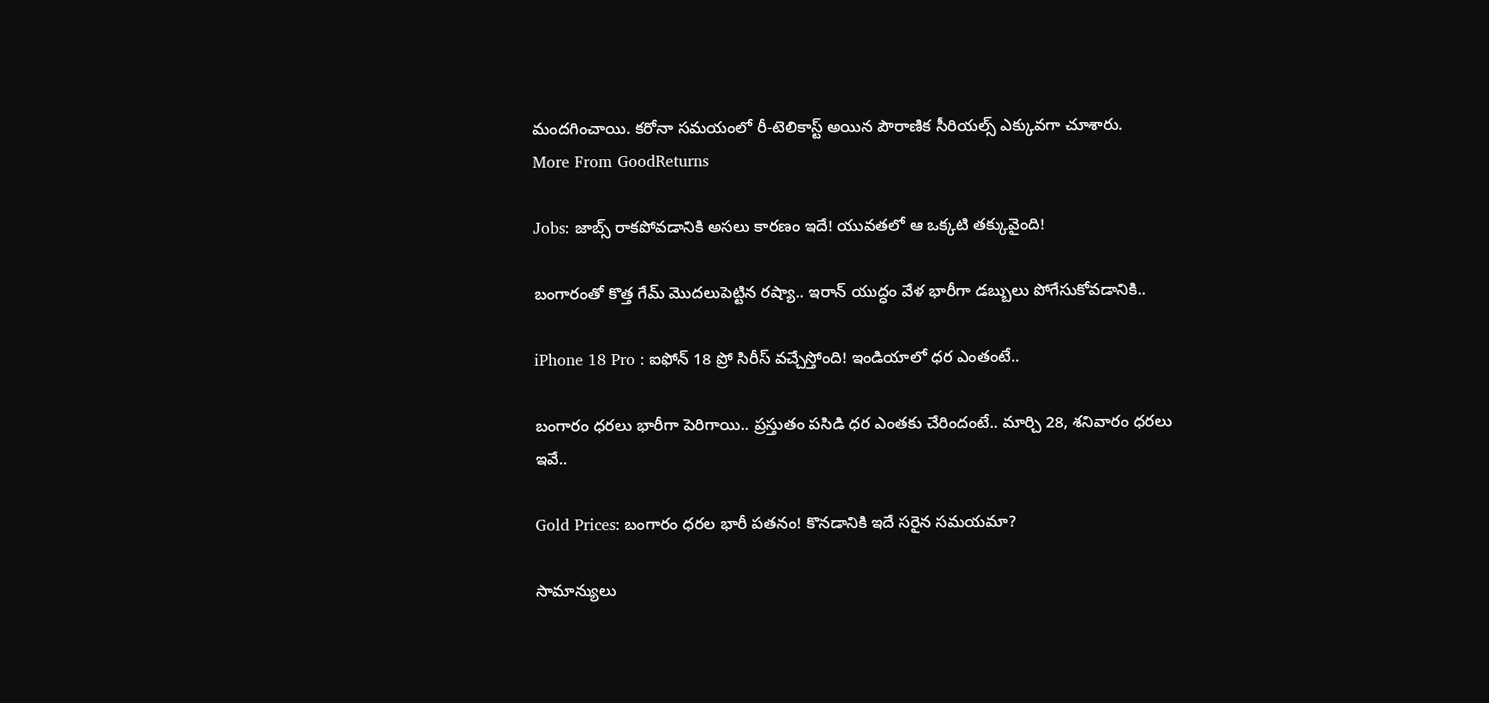మందగించాయి. కరోనా సమయంలో రీ-టెలికాస్ట్ అయిన పౌరాణిక సీరియల్స్ ఎక్కువగా చూశారు.
More From GoodReturns

Jobs: జాబ్స్ రాకపోవడానికి అసలు కారణం ఇదే! యువతలో ఆ ఒక్కటి తక్కువైంది!

బంగారంతో కొత్త గేమ్ మొదలుపెట్టిన రష్యా.. ఇరాన్ యుద్ధం వేళ భారీగా డబ్బులు పోగేసుకోవడానికి..

iPhone 18 Pro : ఐఫోన్ 18 ప్రో సిరీస్ వచ్చేస్తోంది! ఇండియాలో ధర ఎంతంటే..

బంగారం ధరలు భారీగా పెరిగాయి.. ప్రస్తుతం పసిడి ధర ఎంతకు చేరిందంటే.. మార్చి 28, శనివారం ధరలు ఇవే..

Gold Prices: బంగారం ధరల భారీ పతనం! కొనడానికి ఇదే సరైన సమయమా?

సామాన్యులు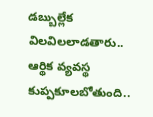డబ్బుల్లేక విలవిలలాడతారు.. ఆర్థిక వ్యవస్థ కుప్పకూలబోతుంది..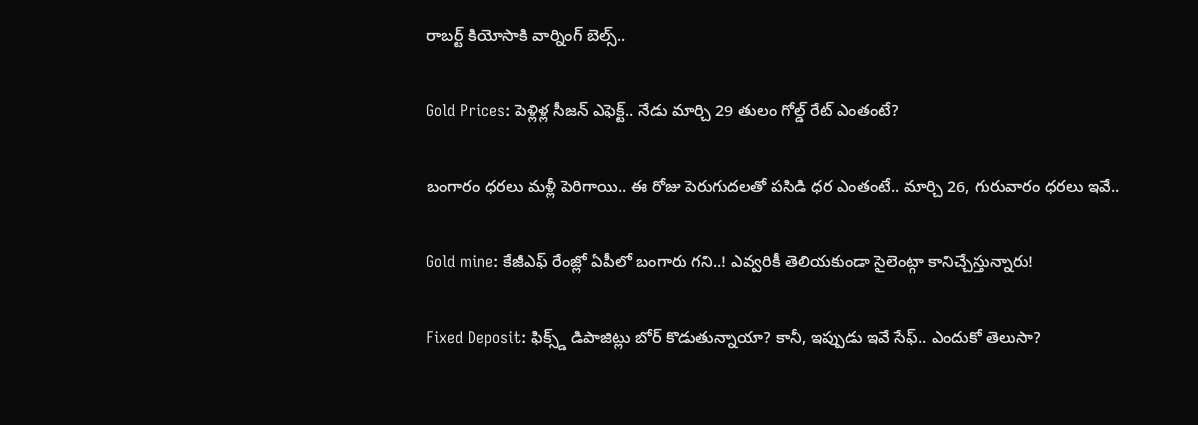రాబర్ట్ కియోసాకి వార్నింగ్ బెల్స్..

Gold Prices: పెళ్లిళ్ల సీజన్ ఎఫెక్ట్.. నేడు మార్చి 29 తులం గోల్డ్ రేట్ ఎంతంటే?

బంగారం ధరలు మళ్లీ పెరిగాయి.. ఈ రోజు పెరుగుదలతో పసిడి ధర ఎంతంటే.. మార్చి 26, గురువారం ధరలు ఇవే..

Gold mine: కేజీఎఫ్ రేంజ్లో ఏపీలో బంగారు గని..! ఎవ్వరికీ తెలియకుండా సైలెంట్గా కానిచ్చేస్తున్నారు!

Fixed Deposit: ఫిక్స్డ్ డిపాజిట్లు బోర్ కొడుతున్నాయా? కానీ, ఇప్పుడు ఇవే సేఫ్.. ఎందుకో తెలుసా?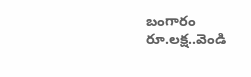బంగారం రూ.లక్ష..వెండి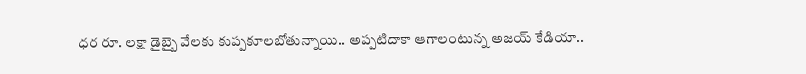ధర రూ. లక్షా డైబ్బై వేలకు కుప్పకూలబోతున్నాయి.. అప్పటిదాకా ఆగాలంటున్న అజయ్ కేడియా..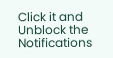Click it and Unblock the Notifications